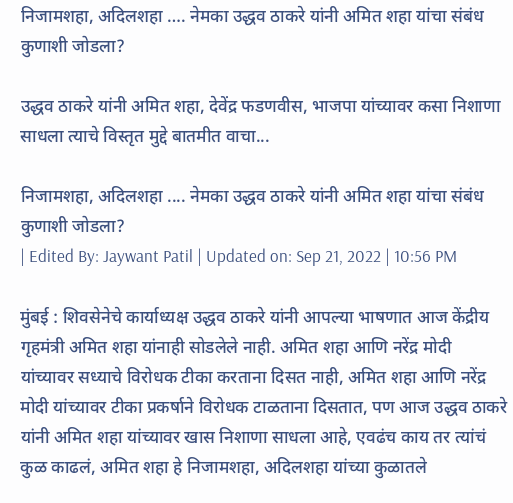निजामशहा, अदिलशहा …. नेमका उद्धव ठाकरे यांनी अमित शहा यांचा संबंध कुणाशी जोडला?

उद्धव ठाकरे यांनी अमित शहा, देवेंद्र फडणवीस, भाजपा यांच्यावर कसा निशाणा साधला त्याचे विस्तृत मुद्दे बातमीत वाचा...

निजामशहा, अदिलशहा .... नेमका उद्धव ठाकरे यांनी अमित शहा यांचा संबंध कुणाशी जोडला?
| Edited By: Jaywant Patil | Updated on: Sep 21, 2022 | 10:56 PM

मुंबई : शिवसेनेचे कार्याध्यक्ष उद्धव ठाकरे यांनी आपल्या भाषणात आज केंद्रीय गृहमंत्री अमित शहा यांनाही सोडलेले नाही. अमित शहा आणि नरेंद्र मोदी यांच्यावर सध्याचे विरोधक टीका करताना दिसत नाही, अमित शहा आणि नरेंद्र मोदी यांच्यावर टीका प्रकर्षाने विरोधक टाळताना दिसतात, पण आज उद्धव ठाकरे यांनी अमित शहा यांच्यावर खास निशाणा साधला आहे, एवढंच काय तर त्यांचं कुळ काढलं, अमित शहा हे निजामशहा, अदिलशहा यांच्या कुळातले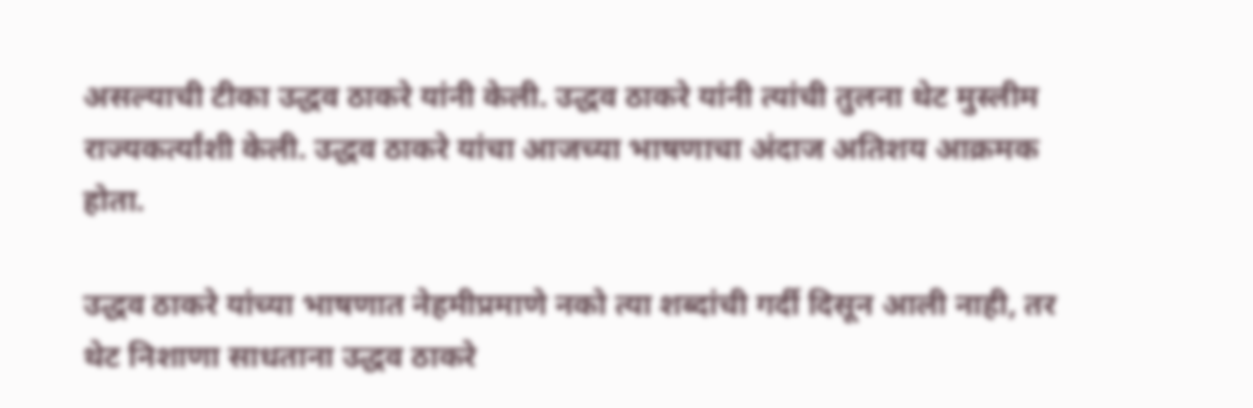असल्याची टीका उद्धव ठाकरे यांनी केली. उद्धव ठाकरे यांनी त्यांची तुलना थेट मुस्लीम राज्यकर्त्यांशी केली. उद्धव ठाकरे यांचा आजच्या भाषणाचा अंदाज अतिशय आक्रमक होता.

उद्धव ठाकरे यांच्या भाषणात नेहमीप्रमाणे नको त्या शब्दांची गर्दी दिसून आली नाही, तर थेट निशाणा साधताना उद्धव ठाकरे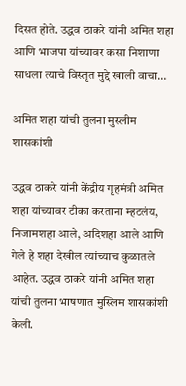दिसत होते. उद्धव ठाकरे यांनी अमित शहा आणि भाजपा यांच्यावर कसा निशाणा साधला त्याचे विस्तृत मुद्दे खाली वाचा…

अमित शहा यांची तुलना मुस्लीम शासकांशी

उद्धव ठाकरे यांनी केंद्रीय गृहमंत्री अमित शहा यांच्यावर टीका करताना म्हटलंय, निजामशहा आले, अदिशहा आले आणि गेले हे शहा देखील त्यांच्याच कुळातले आहेत. उद्धव ठाकरे यांनी अमित शहा यांची तुलना भाषणात मुस्लिम शासकांशी केली.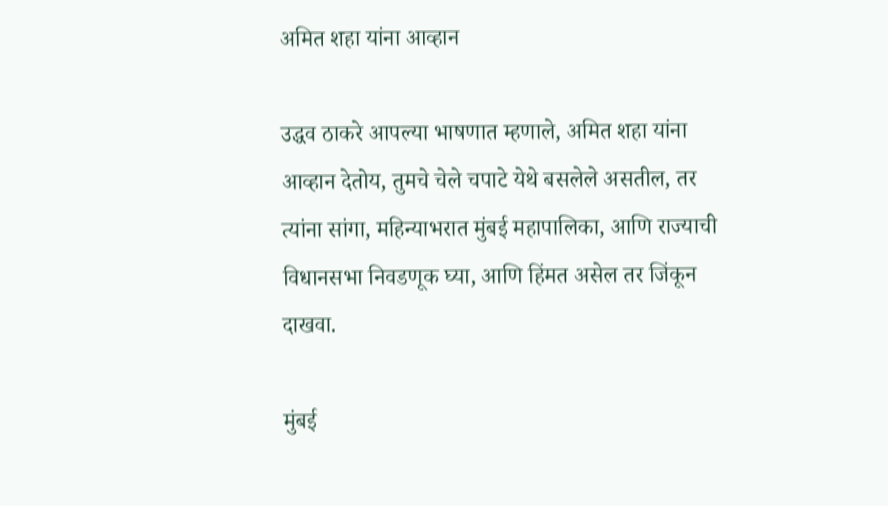अमित शहा यांना आव्हान

उद्धव ठाकरे आपल्या भाषणात म्हणाले, अमित शहा यांना आव्हान देतोय, तुमचे चेले चपाटे येथे बसलेले असतील, तर त्यांना सांगा, महिन्याभरात मुंबई महापालिका, आणि राज्याची विधानसभा निवडणूक घ्या, आणि हिंमत असेल तर जिंकून दाखवा.

मुंबई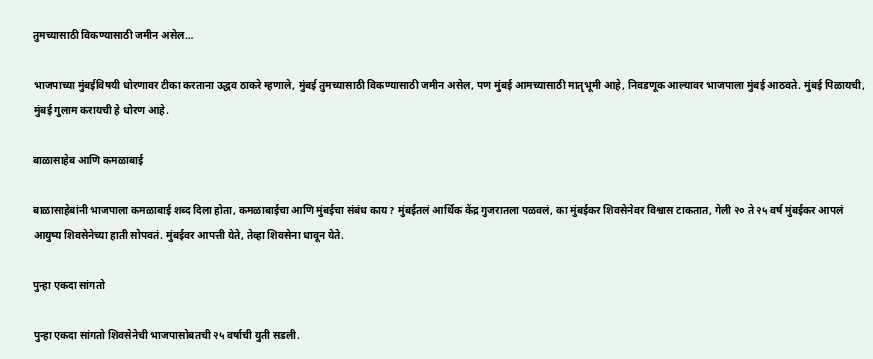तुमच्यासाठी विकण्यासाठी जमीन असेल…

भाजपाच्या मुंबईविषयी धोरणावर टीका करताना उद्धव ठाकरे म्हणाले, मुंबई तुमच्यासाठी विकण्यासाठी जमीन असेल, पण मुंबई आमच्यासाठी मातृभूमी आहे, निवडणूक आल्यावर भाजपाला मुंबई आठवते. मुंबई पिळायची, मुंबई गुलाम करायची हे धोरण आहे.

बाळासाहेब आणि कमळाबाई

बाळासाहेबांनी भाजपाला कमळाबाई शब्द दिला होता, कमळाबाईचा आणि मुंबईचा संबंध काय? मुंबईतलं आर्थिक केंद्र गुजरातला पळवलं, का मुंबईकर शिवसेनेवर विश्वास टाकतात, गेली २० ते २५ वर्ष मुंबईकर आपलं आयुष्य शिवसेनेच्या हाती सोपवतं. मुंबईवर आपत्ती येते, तेव्हा शिवसेना धावून येते.

पुन्हा एकदा सांगतो

पुन्हा एकदा सांगतो शिवसेनेची भाजपासोबतची २५ वर्षाची युती सडली.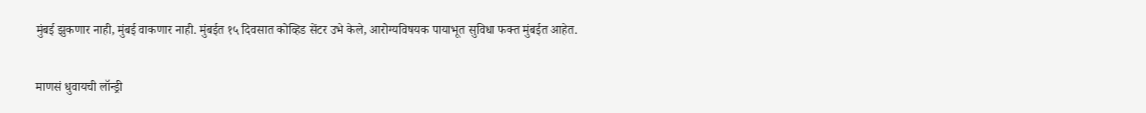मुंबई झुकणार नाही, मुंबई वाकणार नाही. मुंबईत १५ दिवसात कोव्हिड सेंटर उभे केले, आरोग्यविषयक पायाभूत सुविधा फक्त मुंबईत आहेत.

माणसं धुवायची लॉन्ड्री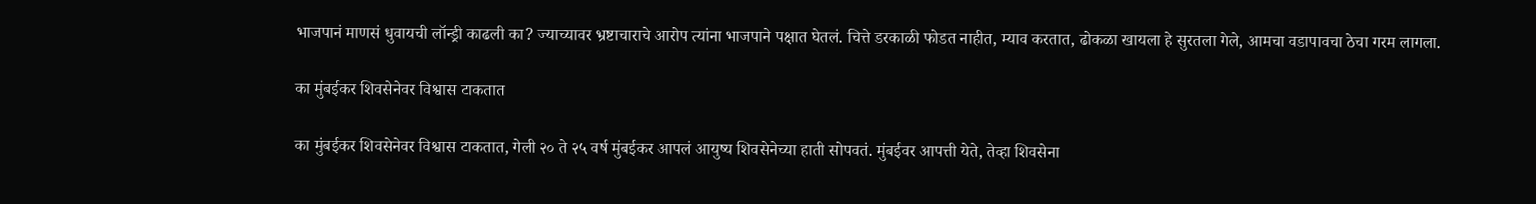भाजपानं माणसं धुवायची लॉन्ड्री काढली का? ज्याच्यावर भ्रष्टाचाराचे आरोप त्यांना भाजपाने पक्षात घेतलं. चित्ते डरकाळी फोडत नाहीत, म्याव करतात, ढोकळा खायला हे सुरतला गेले, आमचा वडापावचा ठेचा गरम लागला.

का मुंबईकर शिवसेनेवर विश्वास टाकतात

का मुंबईकर शिवसेनेवर विश्वास टाकतात, गेली २० ते २५ वर्ष मुंबईकर आपलं आयुष्य शिवसेनेच्या हाती सोपवतं. मुंबईवर आपत्ती येते, तेव्हा शिवसेना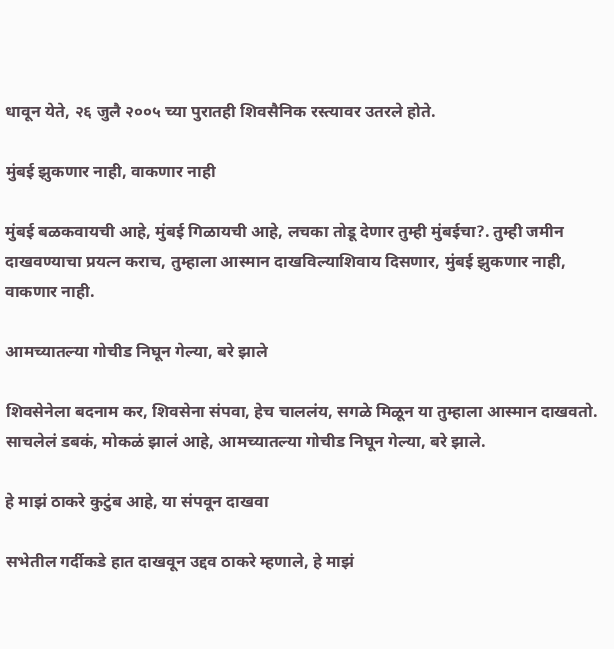धावून येते, २६ जुलै २००५ च्या पुरातही शिवसैनिक रस्त्यावर उतरले होते.

मुंबई झुकणार नाही, वाकणार नाही

मुंबई बळकवायची आहे, मुंबई गिळायची आहे, लचका तोडू देणार तुम्ही मुंबईचा?. तुम्ही जमीन दाखवण्याचा प्रयत्न कराच, तुम्हाला आस्मान दाखविल्याशिवाय दिसणार, मुंबई झुकणार नाही, वाकणार नाही.

आमच्यातल्या गोचीड निघून गेल्या, बरे झाले

शिवसेनेला बदनाम कर, शिवसेना संपवा, हेच चाललंय, सगळे मिळून या तुम्हाला आस्मान दाखवतो. साचलेलं डबकं, मोकळं झालं आहे, आमच्यातल्या गोचीड निघून गेल्या, बरे झाले.

हे माझं ठाकरे कुटुंब आहे, या संपवून दाखवा

सभेतील गर्दीकडे हात दाखवून उद्दव ठाकरे म्हणाले, हे माझं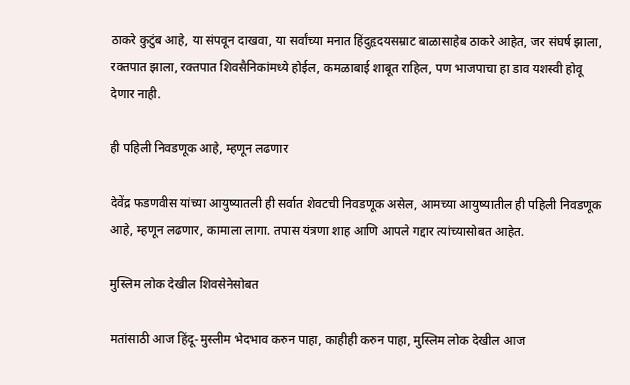ठाकरे कुटुंब आहे, या संपवून दाखवा, या सर्वांच्या मनात हिंदुहृदयसम्राट बाळासाहेब ठाकरे आहेत, जर संघर्ष झाला, रक्तपात झाला, रक्तपात शिवसैनिकांमध्ये होईल, कमळाबाई शाबूत राहिल, पण भाजपाचा हा डाव यशस्वी होवू देणार नाही.

ही पहिली निवडणूक आहे, म्हणून लढणार

देवेंद्र फडणवीस यांच्या आयुष्यातली ही सर्वात शेवटची निवडणूक असेल, आमच्या आयुष्यातील ही पहिली निवडणूक आहे, म्हणून लढणार, कामाला लागा. तपास यंत्रणा शाह आणि आपले गद्दार त्यांच्यासोबत आहेत.

मुस्लिम लोक देखील शिवसेनेसोबत

मतांसाठी आज हिंदू-मुस्लीम भेदभाव करुन पाहा, काहीही करुन पाहा, मुस्लिम लोक देखील आज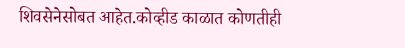शिवसेनेसोबत आहेत.कोव्हीड काळात कोणतीही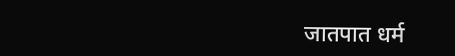जातपात धर्म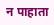न पाहाता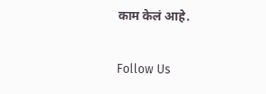काम केलं आहे.

Follow Us